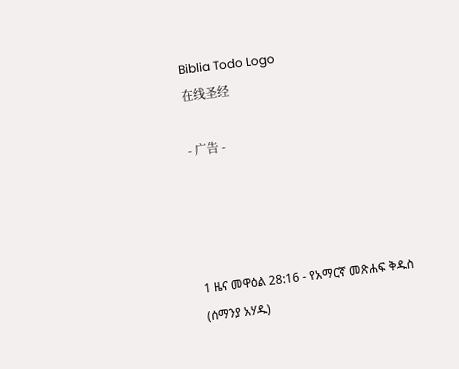Biblia Todo Logo
在线圣经

- 广告 -




1 ዜና መዋዕል 28:16 - የአማርኛ መጽሐፍ ቅዱስ (ሰማንያ አሃዱ)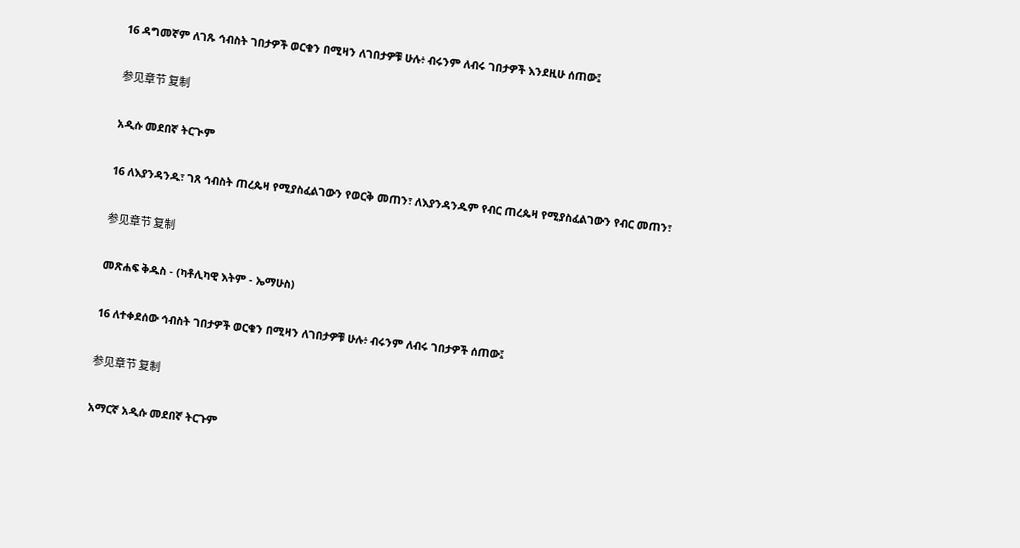16 ዳግመኛም ለገጹ ኅብስት ገበታዎች ወርቁን በሚዛን ለገበታዎቹ ሁሉ፥ ብሩንም ለብሩ ገበታዎች እንደዚሁ ሰጠው፤

参见章节 复制

አዲሱ መደበኛ ትርጒም

16 ለእያንዳንዱ፣ ገጸ ኅብስት ጠረጴዛ የሚያስፈልገውን የወርቅ መጠን፣ ለእያንዳንዱም የብር ጠረጴዛ የሚያስፈልገውን የብር መጠን፣

参见章节 复制

መጽሐፍ ቅዱስ - (ካቶሊካዊ እትም - ኤማሁስ)

16 ለተቀደሰው ኅብስት ገበታዎች ወርቁን በሚዛን ለገበታዎቹ ሁሉ፥ ብሩንም ለብሩ ገበታዎች ሰጠው፤

参见章节 复制

አማርኛ አዲሱ መደበኛ ትርጉም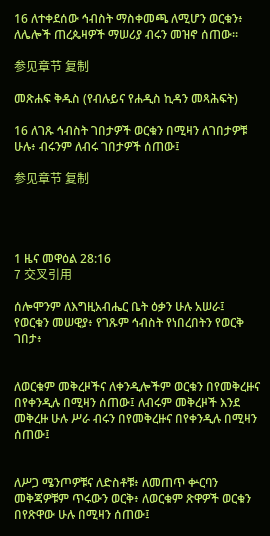16 ለተቀደሰው ኅብስት ማስቀመጫ ለሚሆን ወርቁን፥ ለሌሎች ጠረጴዛዎች ማሠሪያ ብሩን መዝኖ ሰጠው።

参见章节 复制

መጽሐፍ ቅዱስ (የብሉይና የሐዲስ ኪዳን መጻሕፍት)

16 ለገጹ ኅብስት ገበታዎች ወርቁን በሚዛን ለገበታዎቹ ሁሉ፥ ብሩንም ለብሩ ገበታዎች ሰጠው፤

参见章节 复制




1 ዜና መዋዕል 28:16
7 交叉引用

ሰሎሞንም ለእግዚአብሔር ቤት ዕቃን ሁሉ አሠራ፤ የወርቁን መሠዊያ፥ የገጹም ኅብስት የነበረበትን የወርቅ ገበታ፥


ለወርቁም መቅረዞችና ለቀንዲሎችም ወርቁን በየመቅረዙና በየቀንዲሉ በሚዛን ሰጠው፤ ለብሩም መቅረዞች እንደ መቅረዙ ሁሉ ሥራ ብሩን በየመቅረዙና በየቀንዲሉ በሚዛን ሰጠው፤


ለሥጋ ሜንጦዎቹና ለድስቶቹ፥ ለመጠጥ ቍርባን መቅጃዎቹም ጥሩውን ወርቅ፥ ለወርቁም ጽዋዎች ወርቁን በየጽዋው ሁሉ በሚዛን ሰጠው፤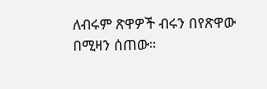ለብሩም ጽዋዎች ብሩን በየጽዋው በሚዛን ሰጠው።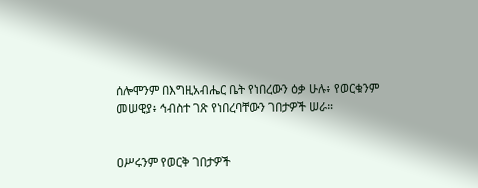ሰሎሞንም በእግዚአብሔር ቤት የነበረውን ዕቃ ሁሉ፥ የወርቁንም መሠዊያ፥ ኅብስተ ገጽ የነበረባቸውን ገበታዎች ሠራ።


ዐሥሩንም የወርቅ ገበታዎች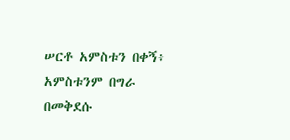ሠርቶ አምስቱን በቀኝ፥ አምስቱንም በግራ በመቅደሱ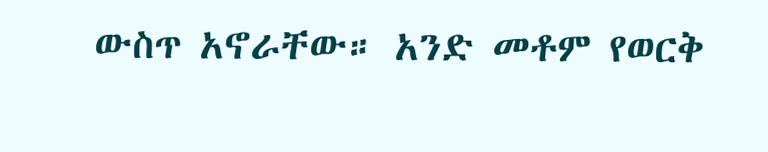ውስጥ አኖራቸው። አንድ መቶም የወርቅ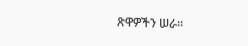ጽዋዎችን ሠራ።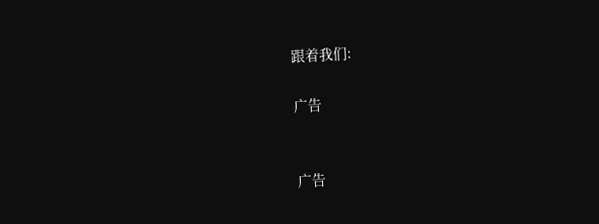跟着我们:

广告


广告